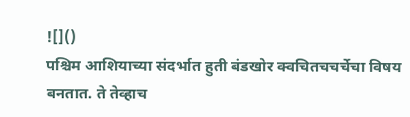![]()
पश्चिम आशियाच्या संदर्भात हुती बंडखोर क्वचितचचर्चेचा विषय बनतात. ते तेव्हाच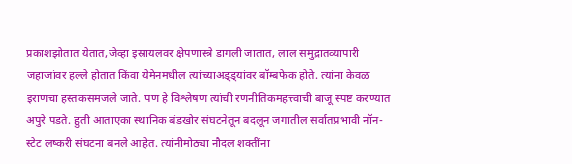प्रकाशझोतात येतात,जेव्हा इस्रायलवर क्षेपणास्त्रे डागली जातात, लाल समुद्रातव्यापारी जहाजांवर हल्ले होतात किंवा येमेनमधील त्यांच्याअड्ड्यांवर बॉम्बफेक होते. त्यांना केवळ इराणचा हस्तकसमजले जाते. पण हे विश्लेषण त्यांची रणनीतिकमहत्त्वाची बाजू स्पष्ट करण्यात अपुरे पडते. हुती आताएका स्थानिक बंडखोर संघटनेतून बदलून जगातील सर्वातप्रभावी नॉन-स्टेट लष्करी संघटना बनले आहेत. त्यांनीमोठ्या नौदल शक्तींना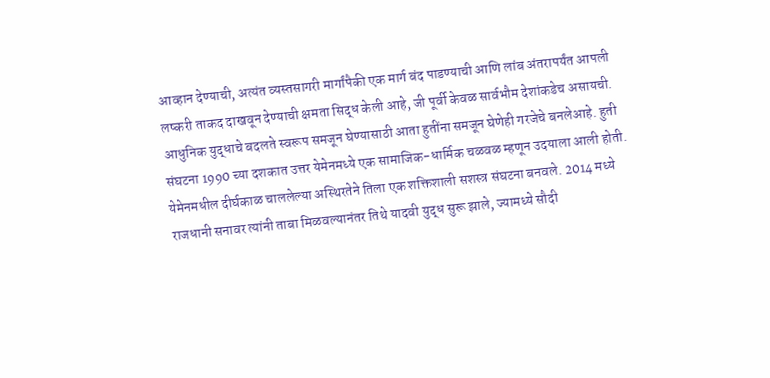आव्हान देण्याची, अत्यंत व्यस्तसागरी मार्गांपैकी एक मार्ग बंद पाडण्याची आणि लांब अंतरापर्यंत आपली लष्करी ताकद दाखवून देण्याची क्षमता सिद्ध केली आहे, जी पूर्वी केवळ सार्वभौम देशांकडेच असायची. आधुनिक युद्धाचे बदलते स्वरूप समजून घेण्यासाठी आता हुतींना समजून घेणेही गरजेचे बनलेआहे. हुती संघटना 1990 च्या दशकात उत्तर येमेनमध्ये एक सामाजिक-धार्मिक चळवळ म्हणून उदयाला आली होती. येमेनमधील दीर्घकाळ चाललेल्या अस्थिरतेने तिला एक शक्तिशाली सशस्त्र संघटना बनवले. 2014 मध्ये राजधानी सनावर त्यांनी ताबा मिळवल्यानंतर तिथे यादवी युद्ध सुरू झाले, ज्यामध्ये सौदी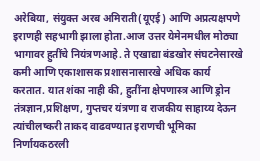अरेबिया, संयुक्त अरब अमिराती(यूएई) आणि अप्रत्यक्षपणे इराणही सहभागी झाला होता.आज उत्तर येमेनमधील मोठ्या भागावर हुतींचे नियंत्रणआहे. ते एखाद्या बंडखोर संघटनेसारखे कमी आणि एकाशासक प्रशासनासारखे अधिक कार्य करतात. यात शंका नाही की, हुतींना क्षेपणास्त्र आणि ड्रोन तंत्रज्ञान,प्रशिक्षण, गुप्तचर यंत्रणा व राजकीय साहाय्य देऊन त्यांचीलष्करी ताकद वाढवण्यात इराणची भूमिका निर्णायकठरली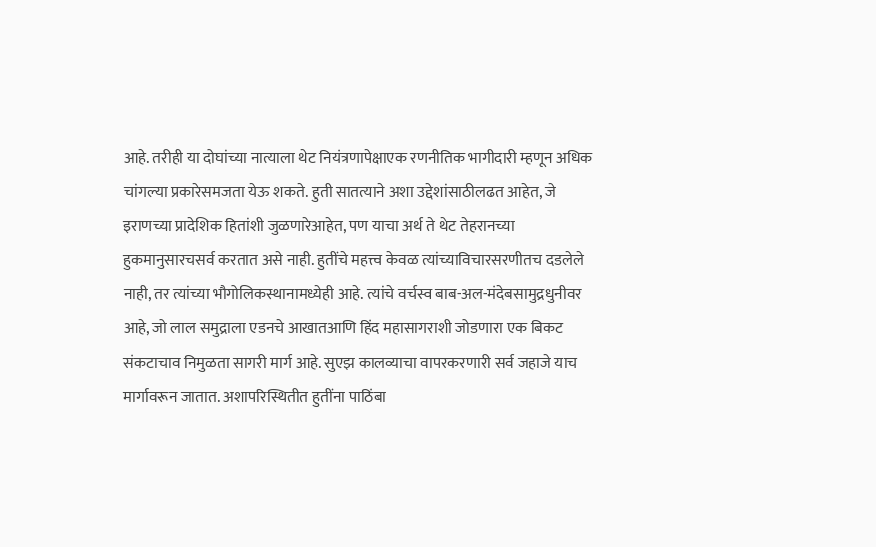आहे. तरीही या दोघांच्या नात्याला थेट नियंत्रणापेक्षाएक रणनीतिक भागीदारी म्हणून अधिक चांगल्या प्रकारेसमजता येऊ शकते. हुती सातत्याने अशा उद्देशांसाठीलढत आहेत, जे इराणच्या प्रादेशिक हितांशी जुळणारेआहेत, पण याचा अर्थ ते थेट तेहरानच्या हुकमानुसारचसर्व करतात असे नाही. हुतींचे महत्त्व केवळ त्यांच्याविचारसरणीतच दडलेले नाही, तर त्यांच्या भौगोलिकस्थानामध्येही आहे. त्यांचे वर्चस्व बाब-अल-मंदेबसामुद्रधुनीवर आहे, जो लाल समुद्राला एडनचे आखातआणि हिंद महासागराशी जोडणारा एक बिकट संकटाचाव निमुळता सागरी मार्ग आहे. सुएझ कालव्याचा वापरकरणारी सर्व जहाजे याच मार्गावरून जातात. अशापरिस्थितीत हुतींना पाठिंबा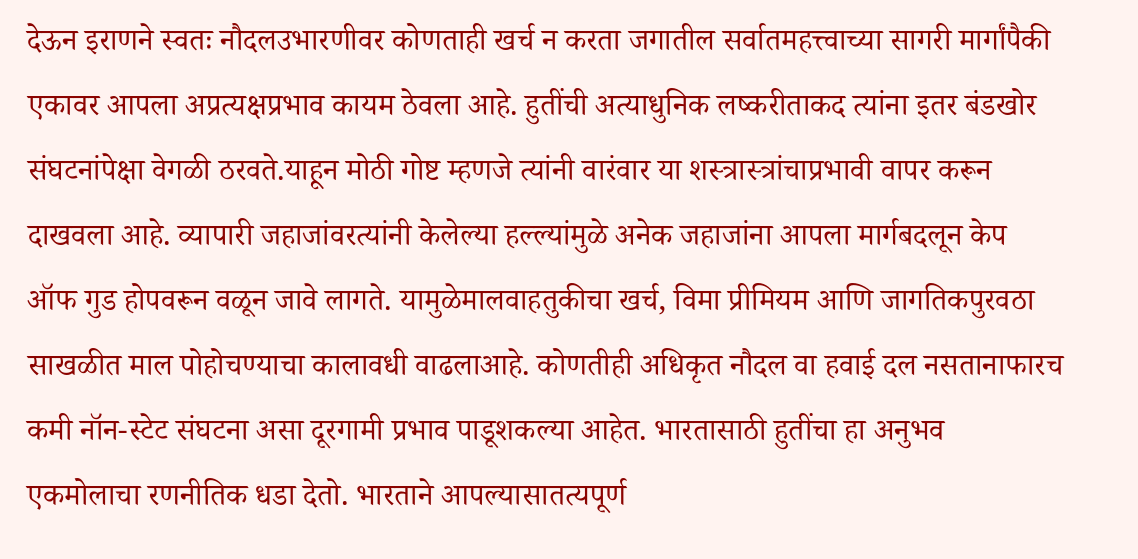देऊन इराणने स्वतः नौदलउभारणीवर कोणताही खर्च न करता जगातील सर्वातमहत्त्वाच्या सागरी मार्गांपैकी एकावर आपला अप्रत्यक्षप्रभाव कायम ठेवला आहे. हुतींची अत्याधुनिक लष्करीताकद त्यांना इतर बंडखोर संघटनांपेक्षा वेगळी ठरवते.याहून मोठी गोष्ट म्हणजे त्यांनी वारंवार या शस्त्रास्त्रांचाप्रभावी वापर करून दाखवला आहे. व्यापारी जहाजांवरत्यांनी केलेल्या हल्ल्यांमुळे अनेक जहाजांना आपला मार्गबदलून केप ऑफ गुड होपवरून वळून जावे लागते. यामुळेमालवाहतुकीचा खर्च, विमा प्रीमियम आणि जागतिकपुरवठा साखळीत माल पोहोचण्याचा कालावधी वाढलाआहे. कोणतीही अधिकृत नौदल वा हवाई दल नसतानाफारच कमी नॉन-स्टेट संघटना असा दूरगामी प्रभाव पाडूशकल्या आहेत. भारतासाठी हुतींचा हा अनुभव एकमोलाचा रणनीतिक धडा देतो. भारताने आपल्यासातत्यपूर्ण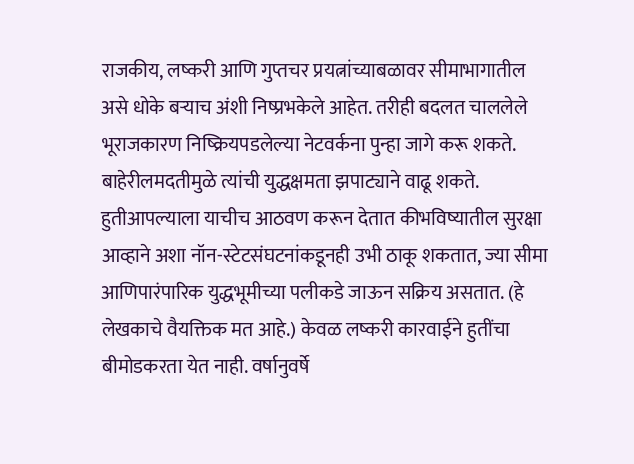राजकीय, लष्करी आणि गुप्तचर प्रयत्नांच्याबळावर सीमाभागातील असे धोके बऱ्याच अंशी निष्प्रभकेले आहेत. तरीही बदलत चाललेले भूराजकारण निष्क्रियपडलेल्या नेटवर्कना पुन्हा जागे करू शकते. बाहेरीलमदतीमुळे त्यांची युद्धक्षमता झपाट्याने वाढू शकते. हुतीआपल्याला याचीच आठवण करून देतात कीभविष्यातील सुरक्षा आव्हाने अशा नॉन-स्टेटसंघटनांकडूनही उभी ठाकू शकतात, ज्या सीमा आणिपारंपारिक युद्धभूमीच्या पलीकडे जाऊन सक्रिय असतात. (हे लेखकाचे वैयक्तिक मत आहे.) केवळ लष्करी कारवाईने हुतींचा बीमोडकरता येत नाही. वर्षानुवर्षे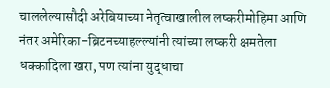चाललेल्यासौदी अरेबियाच्या नेतृत्वाखालील लष्करीमोहिमा आणि नंतर अमेरिका-ब्रिटनच्याहल्ल्यांनी त्यांच्या लष्करी क्षमतेला धक्कादिला खरा, पण त्यांना युद्धाचा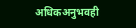अधिकअनुभवही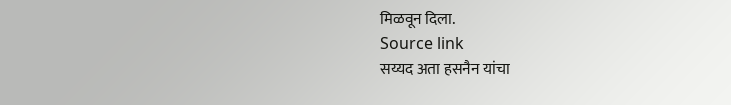मिळवून दिला.
Source link
सय्यद अता हसनैन यांचा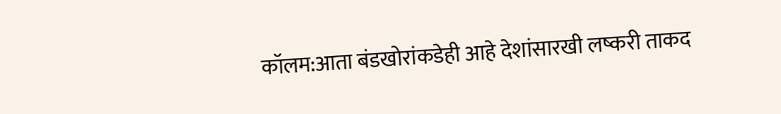कॉलम:आता बंडखोरांकडेही आहे देशांसारखी लष्करी ताकद